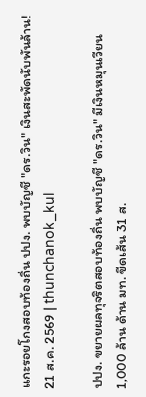แกะรอยโกงสอบท้องถิ่น ปปง. พบบัญชี "ดร.วิน" เงินสะพัดนับพันล้าน!
21 ส.ค. 2569 | thunchanok_kul

ปปง. ขยายผลทุจริตสอบท้องถิ่น พบบัญชี "ดร.วิน" มีเงินหมุนเวียน 1,000 ล้าน ด้าน มท. ขีดเส้น 31 ส.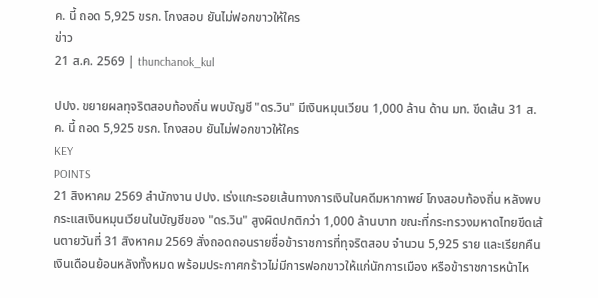ค. นี้ ถอด 5,925 ขรก. โกงสอบ ยันไม่ฟอกขาวให้ใคร
ข่าว
21 ส.ค. 2569 | thunchanok_kul

ปปง. ขยายผลทุจริตสอบท้องถิ่น พบบัญชี "ดร.วิน" มีเงินหมุนเวียน 1,000 ล้าน ด้าน มท. ขีดเส้น 31 ส.ค. นี้ ถอด 5,925 ขรก. โกงสอบ ยันไม่ฟอกขาวให้ใคร
KEY
POINTS
21 สิงหาคม 2569 สำนักงาน ปปง. เร่งแกะรอยเส้นทางการเงินในคดีมหากาพย์ โกงสอบท้องถิ่น หลังพบกระแสเงินหมุนเวียนในบัญชีของ "ดร.วิน" สูงผิดปกติกว่า 1,000 ล้านบาท ขณะที่กระทรวงมหาดไทยขีดเส้นตายวันที่ 31 สิงหาคม 2569 สั่งถอดถอนรายชื่อข้าราชการที่ทุจริตสอบ จำนวน 5,925 ราย และเรียกคืนเงินเดือนย้อนหลังทั้งหมด พร้อมประกาศกร้าวไม่มีการฟอกขาวให้แก่นักการเมือง หรือข้าราชการหน้าไห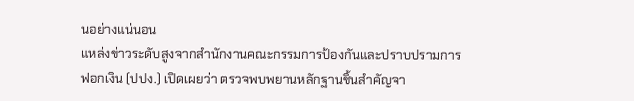นอย่างแน่นอน
แหล่งข่าวระดับสูงจากสำนักงานคณะกรรมการป้องกันและปราบปรามการฟอกเงิน (ปปง.) เปิดเผยว่า ตรวจพบพยานหลักฐานชิ้นสำคัญจา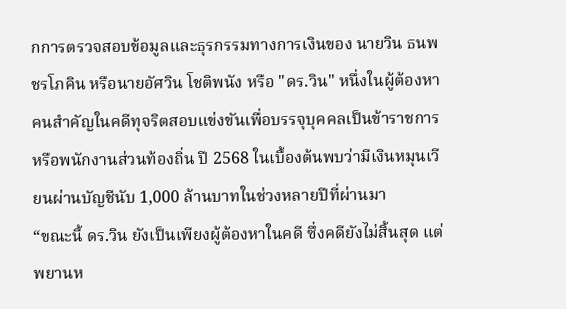กการตรวจสอบข้อมูลและธุรกรรมทางการเงินของ นายวิน ธนพชรโภคิน หรือนายอัศวิน โชติพนัง หรือ "ดร.วิน" หนึ่งในผู้ต้องหาคนสำคัญในคดีทุจริตสอบแข่งขันเพื่อบรรจุบุคคลเป็นข้าราชการหรือพนักงานส่วนท้องถิ่น ปี 2568 ในเบื้องต้นพบว่ามีเงินหมุนเวียนผ่านบัญชีนับ 1,000 ล้านบาทในช่วงหลายปีที่ผ่านมา
“ขณะนี้ ดร.วิน ยังเป็นเพียงผู้ต้องหาในคดี ซึ่งคดียังไม่สิ้นสุด แต่พยานห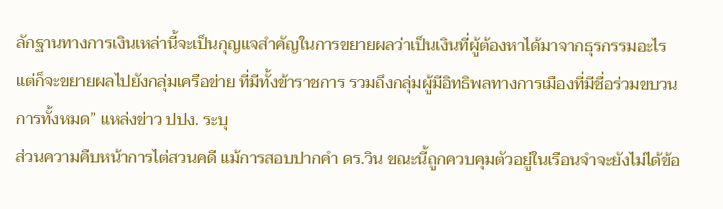ลักฐานทางการเงินเหล่านี้จะเป็นกุญแจสำคัญในการขยายผลว่าเป็นเงินที่ผู้ต้องหาได้มาจากธุรกรรมอะไร แต่ก็จะขยายผลไปยังกลุ่มเครือข่าย ที่มีทั้งข้าราชการ รวมถึงกลุ่มผู้มีอิทธิพลทางการเมืองที่มีชื่อร่วมขบวนการทั้งหมด” แหล่งข่าว ปปง. ระบุ
ส่วนความคืบหน้าการไต่สวนคดี แม้การสอบปากคำ ดร.วิน ขณะนี้ถูกควบคุมตัวอยู่ในเรือนจำจะยังไม่ได้ข้อ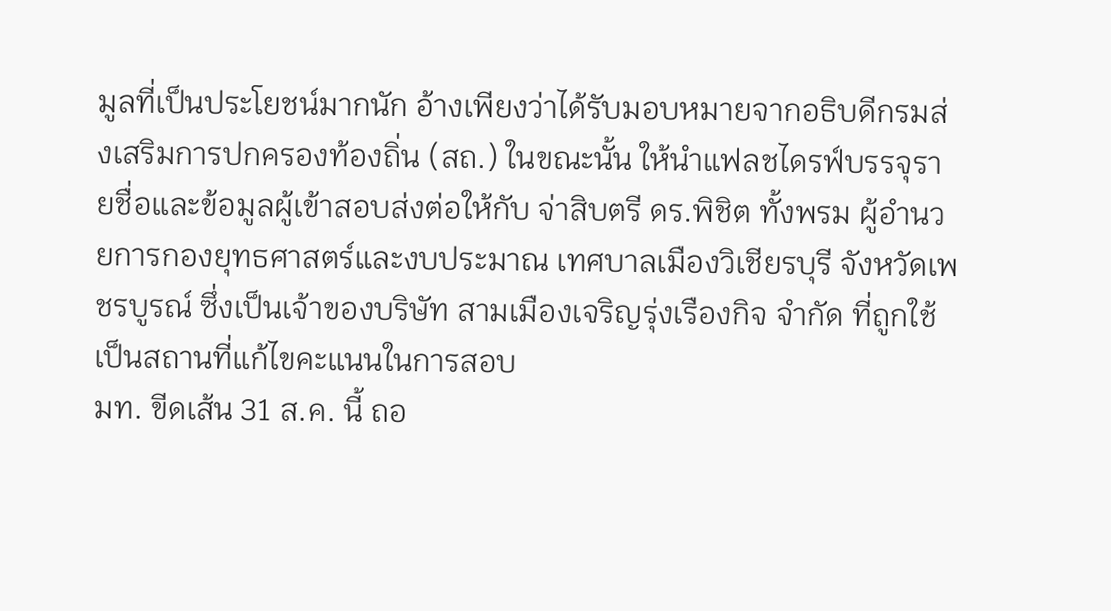มูลที่เป็นประโยชน์มากนัก อ้างเพียงว่าได้รับมอบหมายจากอธิบดีกรมส่งเสริมการปกครองท้องถิ่น (สถ.) ในขณะนั้น ให้นำแฟลชไดรฟ์บรรจุรายชื่อและข้อมูลผู้เข้าสอบส่งต่อให้กับ จ่าสิบตรี ดร.พิชิต ทั้งพรม ผู้อำนวยการกองยุทธศาสตร์และงบประมาณ เทศบาลเมืองวิเชียรบุรี จังหวัดเพชรบูรณ์ ซึ่งเป็นเจ้าของบริษัท สามเมืองเจริญรุ่งเรืองกิจ จำกัด ที่ถูกใช้เป็นสถานที่แก้ไขคะแนนในการสอบ
มท. ขีดเส้น 31 ส.ค. นี้ ถอ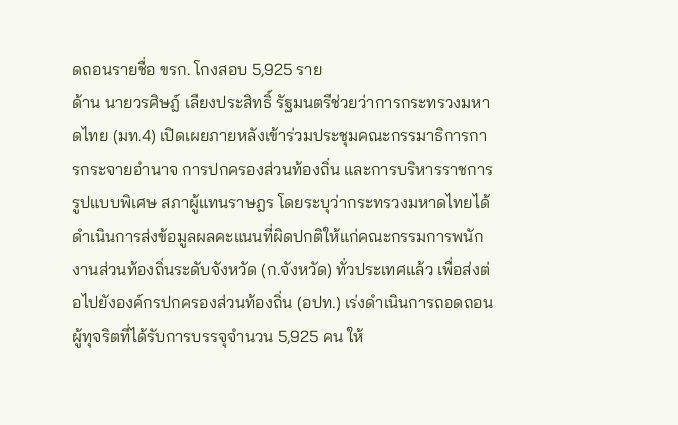ดถอนรายชื่อ ขรก. โกงสอบ 5,925 ราย
ด้าน นายวรศิษฎ์ เลียงประสิทธิ์ รัฐมนตรีช่วยว่าการกระทรวงมหาดไทย (มท.4) เปิดเผยภายหลังเข้าร่วมประชุมคณะกรรมาธิการการกระจายอำนาจ การปกครองส่วนท้องถิ่น และการบริหารราชการรูปแบบพิเศษ สภาผู้แทนราษฎร โดยระบุว่ากระทรวงมหาดไทยได้ดำเนินการส่งข้อมูลผลคะแนนที่ผิดปกติให้แก่คณะกรรมการพนักงานส่วนท้องถิ่นระดับจังหวัด (ก.จังหวัด) ทั่วประเทศแล้ว เพื่อส่งต่อไปยังองค์กรปกครองส่วนท้องถิ่น (อปท.) เร่งดำเนินการถอดถอนผู้ทุจริตที่ได้รับการบรรจุจำนวน 5,925 คน ให้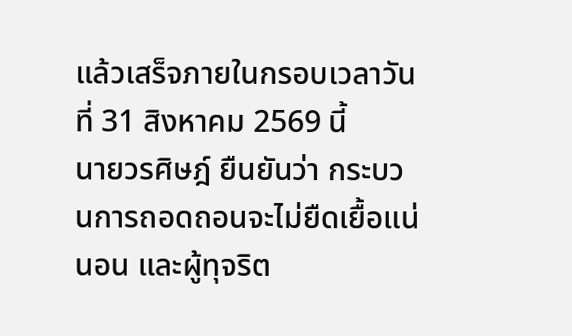แล้วเสร็จภายในกรอบเวลาวันที่ 31 สิงหาคม 2569 นี้
นายวรศิษฎ์ ยืนยันว่า กระบวนการถอดถอนจะไม่ยืดเยื้อแน่นอน และผู้ทุจริต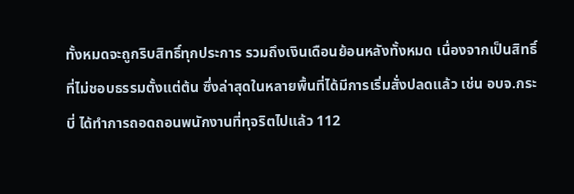ทั้งหมดจะถูกริบสิทธิ์ทุกประการ รวมถึงเงินเดือนย้อนหลังทั้งหมด เนื่องจากเป็นสิทธิ์ที่ไม่ชอบธรรมตั้งแต่ต้น ซึ่งล่าสุดในหลายพื้นที่ได้มีการเริ่มสั่งปลดแล้ว เช่น อบจ.กระบี่ ได้ทำการถอดถอนพนักงานที่ทุจริตไปแล้ว 112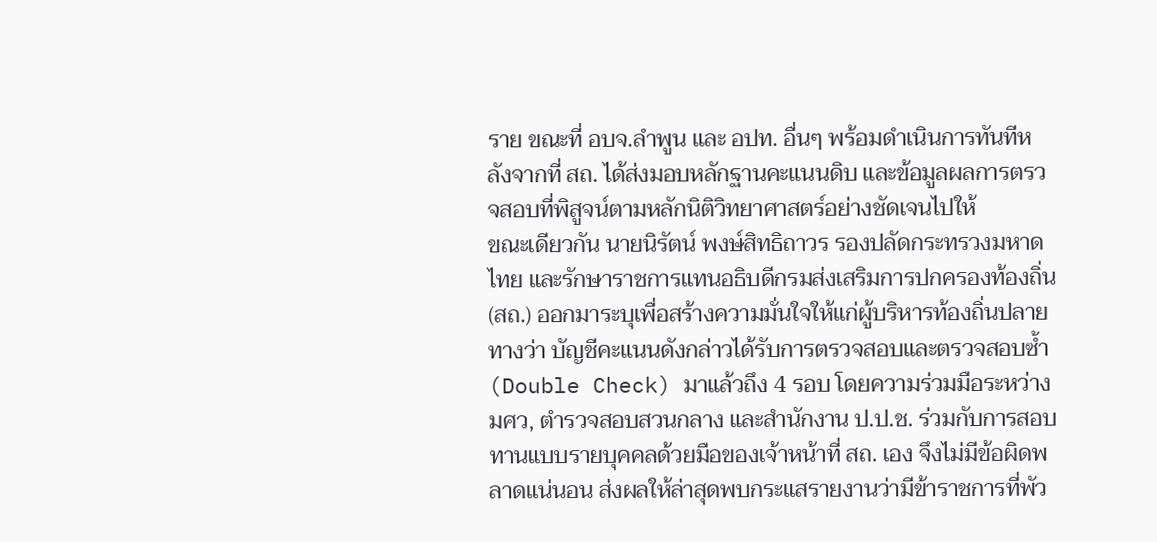ราย ขณะที่ อบจ.ลำพูน และ อปท. อื่นๆ พร้อมดำเนินการทันทีหลังจากที่ สถ. ได้ส่งมอบหลักฐานคะแนนดิบ และข้อมูลผลการตรวจสอบที่พิสูจน์ตามหลักนิติวิทยาศาสตร์อย่างชัดเจนไปให้
ขณะเดียวกัน นายนิรัตน์ พงษ์สิทธิถาวร รองปลัดกระทรวงมหาดไทย และรักษาราชการแทนอธิบดีกรมส่งเสริมการปกครองท้องถิ่น (สถ.) ออกมาระบุเพื่อสร้างความมั่นใจให้แก่ผู้บริหารท้องถิ่นปลายทางว่า บัญชีคะแนนดังกล่าวได้รับการตรวจสอบและตรวจสอบซ้ำ (Double Check) มาแล้วถึง 4 รอบ โดยความร่วมมือระหว่าง มศว, ตำรวจสอบสวนกลาง และสำนักงาน ป.ป.ช. ร่วมกับการสอบทานแบบรายบุคคลด้วยมือของเจ้าหน้าที่ สถ. เอง จึงไม่มีข้อผิดพลาดแน่นอน ส่งผลให้ล่าสุดพบกระแสรายงานว่ามีข้าราชการที่พัว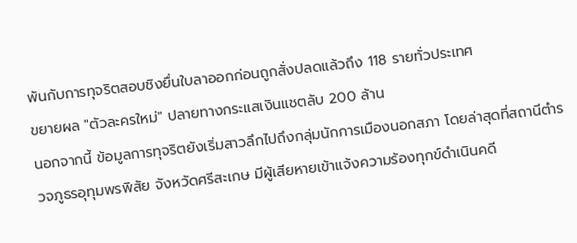พันกับการทุจริตสอบชิงยื่นใบลาออกก่อนถูกสั่งปลดแล้วถึง 118 รายทั่วประเทศ
ขยายผล "ตัวละครใหม่" ปลายทางกระแสเงินแชตลับ 200 ล้าน
นอกจากนี้ ข้อมูลการทุจริตยังเริ่มสาวลึกไปถึงกลุ่มนักการเมืองนอกสภา โดยล่าสุดที่สถานีตำรวจภูธรอุทุมพรพิสัย จังหวัดศรีสะเกษ มีผู้เสียหายเข้าแจ้งความร้องทุกข์ดำเนินคดี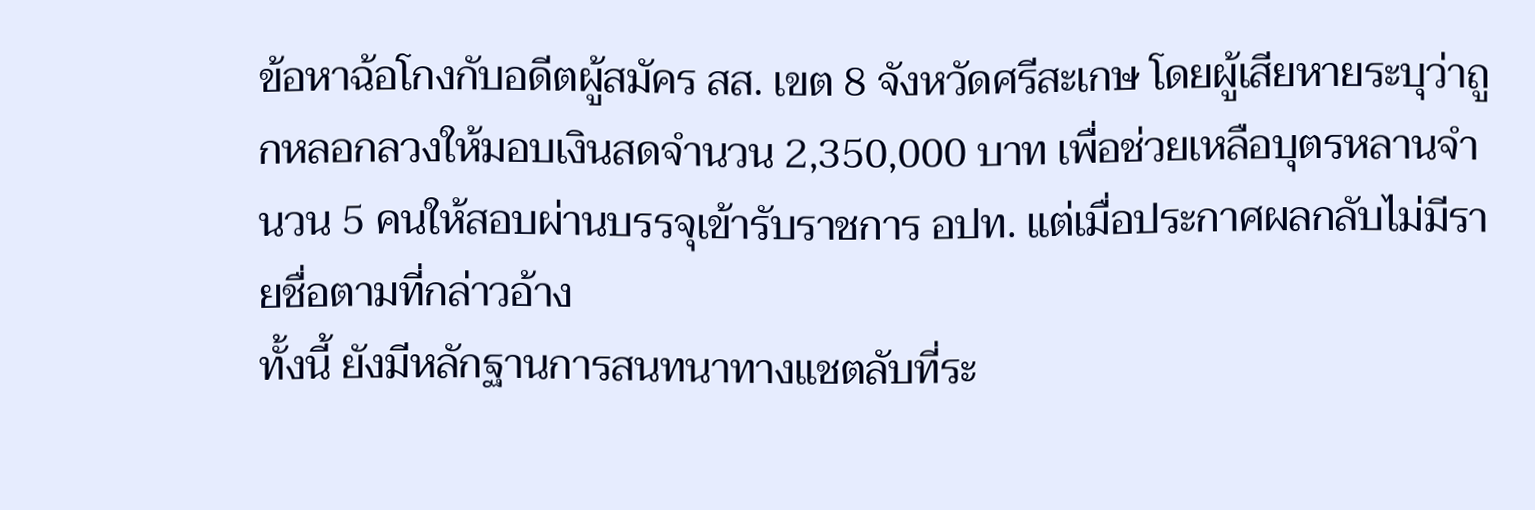ข้อหาฉ้อโกงกับอดีตผู้สมัคร สส. เขต 8 จังหวัดศรีสะเกษ โดยผู้เสียหายระบุว่าถูกหลอกลวงให้มอบเงินสดจำนวน 2,350,000 บาท เพื่อช่วยเหลือบุตรหลานจำนวน 5 คนให้สอบผ่านบรรจุเข้ารับราชการ อปท. แต่เมื่อประกาศผลกลับไม่มีรายชื่อตามที่กล่าวอ้าง
ทั้งนี้ ยังมีหลักฐานการสนทนาทางแชตลับที่ระ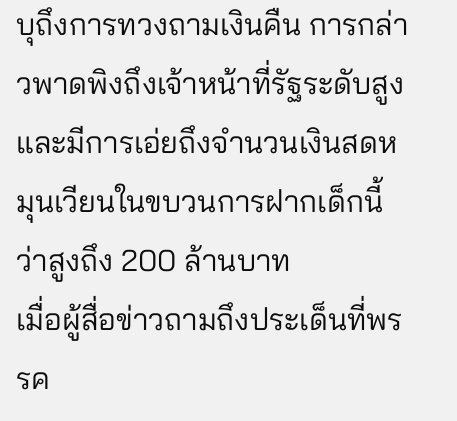บุถึงการทวงถามเงินคืน การกล่าวพาดพิงถึงเจ้าหน้าที่รัฐระดับสูง และมีการเอ่ยถึงจำนวนเงินสดหมุนเวียนในขบวนการฝากเด็กนี้ว่าสูงถึง 200 ล้านบาท
เมื่อผู้สื่อข่าวถามถึงประเด็นที่พรรค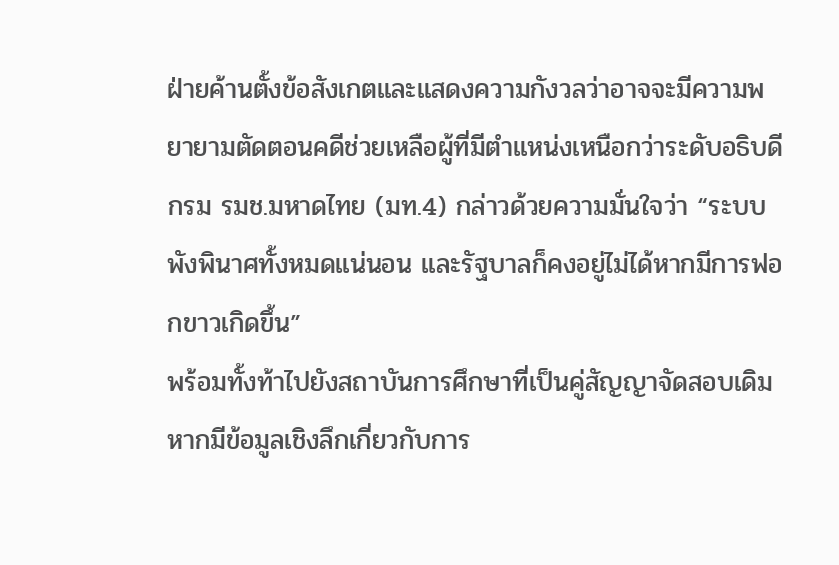ฝ่ายค้านตั้งข้อสังเกตและแสดงความกังวลว่าอาจจะมีความพยายามตัดตอนคดีช่วยเหลือผู้ที่มีตำแหน่งเหนือกว่าระดับอธิบดีกรม รมช.มหาดไทย (มท.4) กล่าวด้วยความมั่นใจว่า “ระบบพังพินาศทั้งหมดแน่นอน และรัฐบาลก็คงอยู่ไม่ได้หากมีการฟอกขาวเกิดขึ้น”
พร้อมทั้งท้าไปยังสถาบันการศึกษาที่เป็นคู่สัญญาจัดสอบเดิม หากมีข้อมูลเชิงลึกเกี่ยวกับการ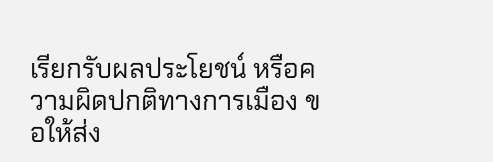เรียกรับผลประโยชน์ หรือความผิดปกติทางการเมือง ขอให้ส่ง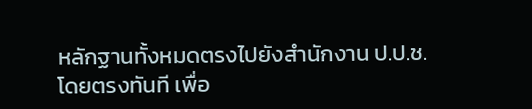หลักฐานทั้งหมดตรงไปยังสำนักงาน ป.ป.ช. โดยตรงทันที เพื่อ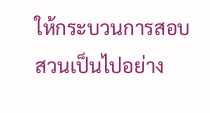ให้กระบวนการสอบสวนเป็นไปอย่าง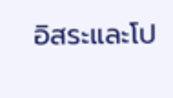อิสระและโป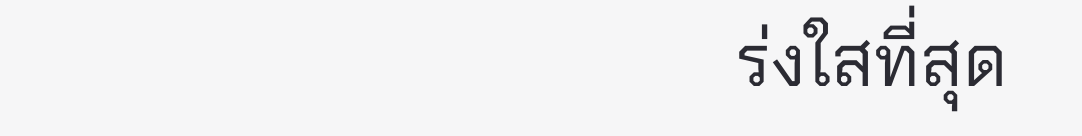ร่งใสที่สุด